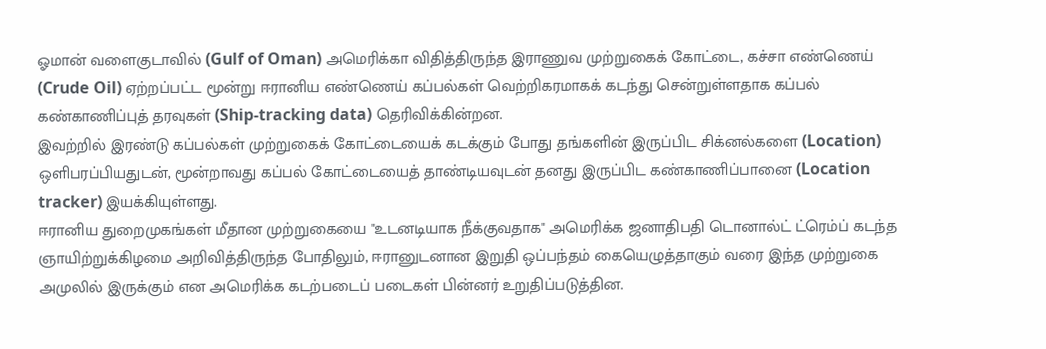ஓமான் வளைகுடாவில் (Gulf of Oman) அமெரிக்கா விதித்திருந்த இராணுவ முற்றுகைக் கோட்டை, கச்சா எண்ணெய் (Crude Oil) ஏற்றப்பட்ட மூன்று ஈரானிய எண்ணெய் கப்பல்கள் வெற்றிகரமாகக் கடந்து சென்றுள்ளதாக கப்பல் கண்காணிப்புத் தரவுகள் (Ship-tracking data) தெரிவிக்கின்றன.
இவற்றில் இரண்டு கப்பல்கள் முற்றுகைக் கோட்டையைக் கடக்கும் போது தங்களின் இருப்பிட சிக்னல்களை (Location) ஒளிபரப்பியதுடன், மூன்றாவது கப்பல் கோட்டையைத் தாண்டியவுடன் தனது இருப்பிட கண்காணிப்பானை (Location tracker) இயக்கியுள்ளது.
ஈரானிய துறைமுகங்கள் மீதான முற்றுகையை "உடனடியாக நீக்குவதாக" அமெரிக்க ஜனாதிபதி டொனால்ட் ட்ரெம்ப் கடந்த ஞாயிற்றுக்கிழமை அறிவித்திருந்த போதிலும், ஈரானுடனான இறுதி ஒப்பந்தம் கையெழுத்தாகும் வரை இந்த முற்றுகை அமுலில் இருக்கும் என அமெரிக்க கடற்படைப் படைகள் பின்னர் உறுதிப்படுத்தின.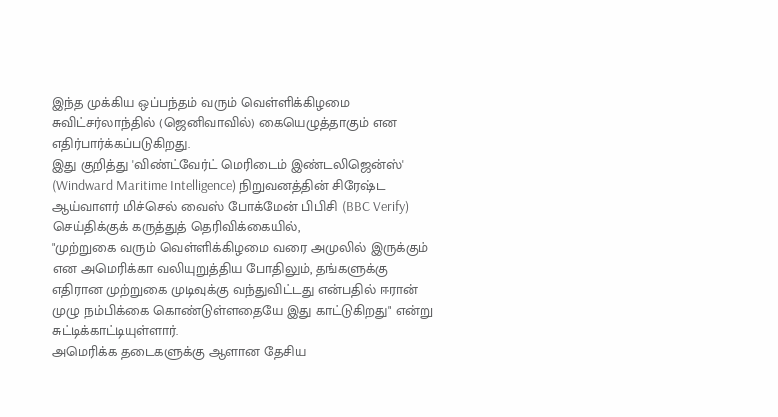இந்த முக்கிய ஒப்பந்தம் வரும் வெள்ளிக்கிழமை சுவிட்சர்லாந்தில் (ஜெனிவாவில்) கையெழுத்தாகும் என எதிர்பார்க்கப்படுகிறது.
இது குறித்து 'விண்ட்வேர்ட் மெரிடைம் இண்டலிஜென்ஸ்' (Windward Maritime Intelligence) நிறுவனத்தின் சிரேஷ்ட ஆய்வாளர் மிச்செல் வைஸ் போக்மேன் பிபிசி (BBC Verify) செய்திக்குக் கருத்துத் தெரிவிக்கையில்,
"முற்றுகை வரும் வெள்ளிக்கிழமை வரை அமுலில் இருக்கும் என அமெரிக்கா வலியுறுத்திய போதிலும், தங்களுக்கு எதிரான முற்றுகை முடிவுக்கு வந்துவிட்டது என்பதில் ஈரான் முழு நம்பிக்கை கொண்டுள்ளதையே இது காட்டுகிறது" என்று சுட்டிக்காட்டியுள்ளார்.
அமெரிக்க தடைகளுக்கு ஆளான தேசிய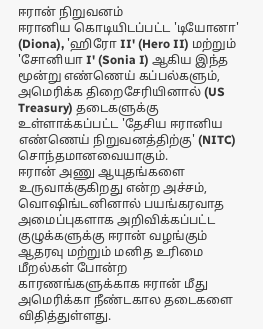ஈரான் நிறுவனம்
ஈரானிய கொடியிடப்பட்ட 'டியோனா' (Diona), 'ஹிரோ II' (Hero II) மற்றும் 'சோனியா I' (Sonia I) ஆகிய இந்த மூன்று எண்ணெய் கப்பல்களும், அமெரிக்க திறைசேரியினால் (US Treasury) தடைகளுக்கு உள்ளாக்கப்பட்ட 'தேசிய ஈரானிய எண்ணெய் நிறுவனத்திற்கு' (NITC) சொந்தமானவையாகும்.
ஈரான் அணு ஆயுதங்களை உருவாக்குகிறது என்ற அச்சம், வொஷிங்டனினால் பயங்கரவாத அமைப்புகளாக அறிவிக்கப்பட்ட குழுக்களுக்கு ஈரான் வழங்கும் ஆதரவு மற்றும் மனித உரிமை மீறல்கள் போன்ற காரணங்களுக்காக ஈரான் மீது அமெரிக்கா நீண்டகால தடைகளை விதித்துள்ளது.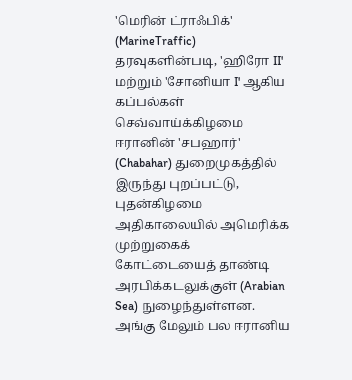'மெரின் ட்ராஃபிக்' (MarineTraffic) தரவுகளின்படி, 'ஹிரோ II' மற்றும் 'சோனியா I' ஆகிய கப்பல்கள் செவ்வாய்க்கிழமை ஈரானின் 'சபஹார்' (Chabahar) துறைமுகத்தில் இருந்து புறப்பட்டு, புதன்கிழமை அதிகாலையில் அமெரிக்க முற்றுகைக் கோட்டையைத் தாண்டி அரபிக்கடலுக்குள் (Arabian Sea) நுழைந்துள்ளன. அங்கு மேலும் பல ஈரானிய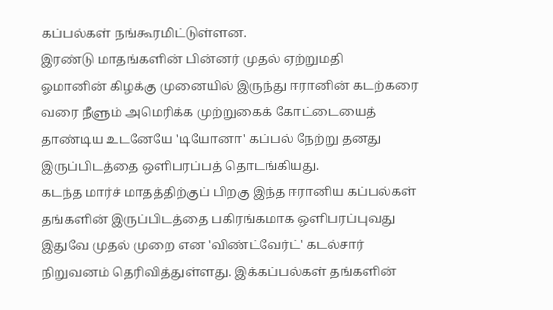கப்பல்கள் நங்கூரமிட்டுள்ளன.
இரண்டு மாதங்களின் பின்னர் முதல் ஏற்றுமதி
ஓமானின் கிழக்கு முனையில் இருந்து ஈரானின் கடற்கரை வரை நீளும் அமெரிக்க முற்றுகைக் கோட்டையைத் தாண்டிய உடனேயே 'டியோனா' கப்பல் நேற்று தனது இருப்பிடத்தை ஒளிபரப்பத் தொடங்கியது.
கடந்த மார்ச் மாதத்திற்குப் பிறகு இந்த ஈரானிய கப்பல்கள் தங்களின் இருப்பிடத்தை பகிரங்கமாக ஒளிபரப்புவது இதுவே முதல் முறை என 'விண்ட்வேர்ட்' கடல்சார் நிறுவனம் தெரிவித்துள்ளது. இக்கப்பல்கள் தங்களின்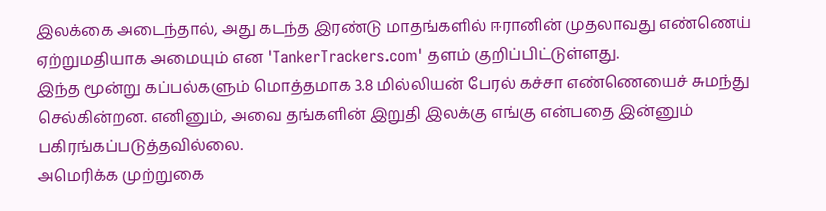இலக்கை அடைந்தால், அது கடந்த இரண்டு மாதங்களில் ஈரானின் முதலாவது எண்ணெய் ஏற்றுமதியாக அமையும் என 'TankerTrackers.com' தளம் குறிப்பிட்டுள்ளது.
இந்த மூன்று கப்பல்களும் மொத்தமாக 3.8 மில்லியன் பேரல் கச்சா எண்ணெயைச் சுமந்து செல்கின்றன. எனினும், அவை தங்களின் இறுதி இலக்கு எங்கு என்பதை இன்னும் பகிரங்கப்படுத்தவில்லை.
அமெரிக்க முற்றுகை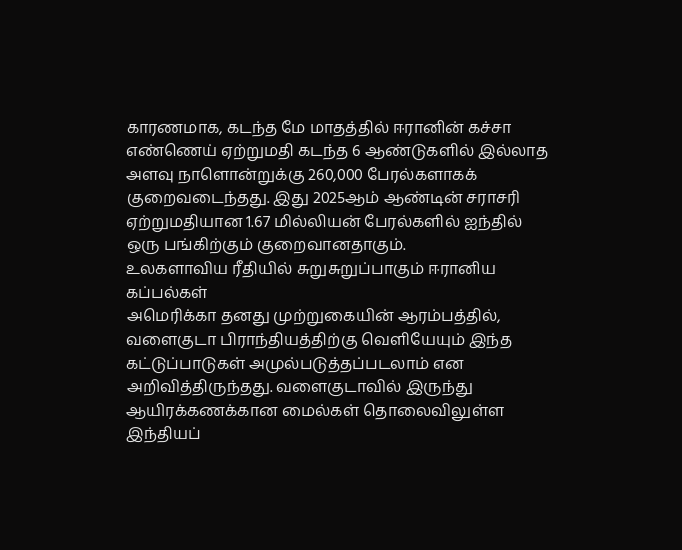காரணமாக, கடந்த மே மாதத்தில் ஈரானின் கச்சா எண்ணெய் ஏற்றுமதி கடந்த 6 ஆண்டுகளில் இல்லாத அளவு நாளொன்றுக்கு 260,000 பேரல்களாகக் குறைவடைந்தது. இது 2025ஆம் ஆண்டின் சராசரி ஏற்றுமதியான 1.67 மில்லியன் பேரல்களில் ஐந்தில் ஒரு பங்கிற்கும் குறைவானதாகும்.
உலகளாவிய ரீதியில் சுறுசுறுப்பாகும் ஈரானிய கப்பல்கள்
அமெரிக்கா தனது முற்றுகையின் ஆரம்பத்தில், வளைகுடா பிராந்தியத்திற்கு வெளியேயும் இந்த கட்டுப்பாடுகள் அமுல்படுத்தப்படலாம் என அறிவித்திருந்தது. வளைகுடாவில் இருந்து ஆயிரக்கணக்கான மைல்கள் தொலைவிலுள்ள இந்தியப்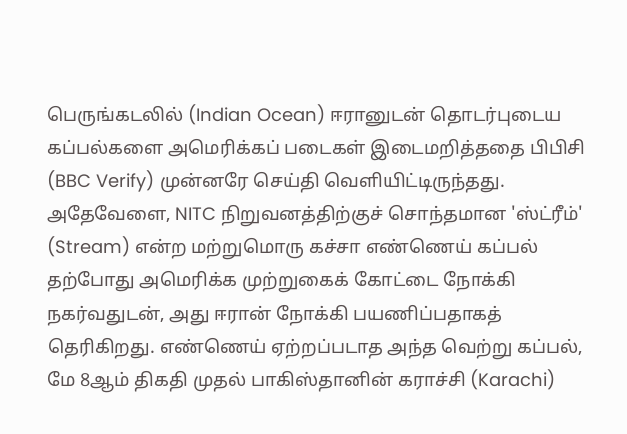பெருங்கடலில் (Indian Ocean) ஈரானுடன் தொடர்புடைய கப்பல்களை அமெரிக்கப் படைகள் இடைமறித்ததை பிபிசி (BBC Verify) முன்னரே செய்தி வெளியிட்டிருந்தது.
அதேவேளை, NITC நிறுவனத்திற்குச் சொந்தமான 'ஸ்ட்ரீம்' (Stream) என்ற மற்றுமொரு கச்சா எண்ணெய் கப்பல் தற்போது அமெரிக்க முற்றுகைக் கோட்டை நோக்கி நகர்வதுடன், அது ஈரான் நோக்கி பயணிப்பதாகத் தெரிகிறது. எண்ணெய் ஏற்றப்படாத அந்த வெற்று கப்பல், மே 8ஆம் திகதி முதல் பாகிஸ்தானின் கராச்சி (Karachi)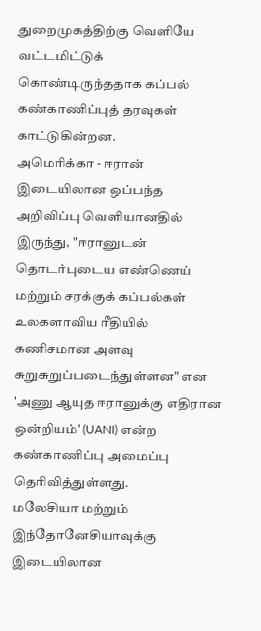துறைமுகத்திற்கு வெளியே வட்டமிட்டுக் கொண்டிருந்ததாக கப்பல் கண்காணிப்புத் தரவுகள் காட்டுகின்றன.
அமெரிக்கா - ஈரான் இடையிலான ஒப்பந்த அறிவிப்பு வெளியானதில் இருந்து, "ஈரானுடன் தொடர்புடைய எண்ணெய் மற்றும் சரக்குக் கப்பல்கள் உலகளாவிய ரீதியில் கணிசமான அளவு சுறுசுறுப்படைந்துள்ளன" என 'அணு ஆயுத ஈரானுக்கு எதிரான ஒன்றியம்' (UANI) என்ற கண்காணிப்பு அமைப்பு தெரிவித்துள்ளது.
மலேசியா மற்றும் இந்தோனேசியாவுக்கு இடையிலான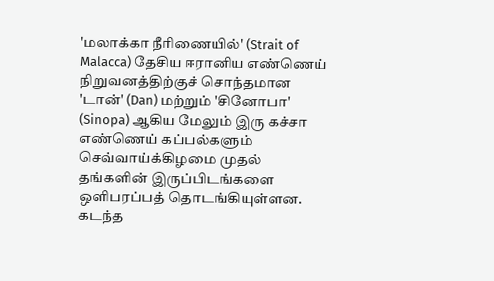'மலாக்கா நீரிணையில்' (Strait of Malacca) தேசிய ஈரானிய எண்ணெய் நிறுவனத்திற்குச் சொந்தமான 'டான்' (Dan) மற்றும் 'சினோபா' (Sinopa) ஆகிய மேலும் இரு கச்சா எண்ணெய் கப்பல்களும் செவ்வாய்க்கிழமை முதல் தங்களின் இருப்பிடங்களை ஒளிபரப்பத் தொடங்கியுள்ளன.
கடந்த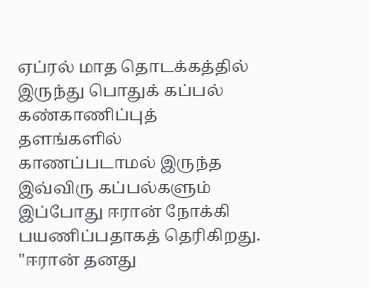ஏப்ரல் மாத தொடக்கத்தில் இருந்து பொதுக் கப்பல் கண்காணிப்புத் தளங்களில் காணப்படாமல் இருந்த இவ்விரு கப்பல்களும் இப்போது ஈரான் நோக்கி பயணிப்பதாகத் தெரிகிறது. "ஈரான் தனது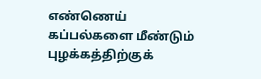எண்ணெய் கப்பல்களை மீண்டும் புழக்கத்திற்குக்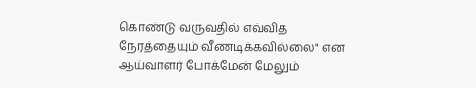கொண்டு வருவதில் எவ்வித நேரத்தையும் வீணடிக்கவில்லை" என ஆய்வாளர் போக்மேன் மேலும்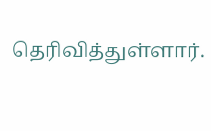தெரிவித்துள்ளார்.